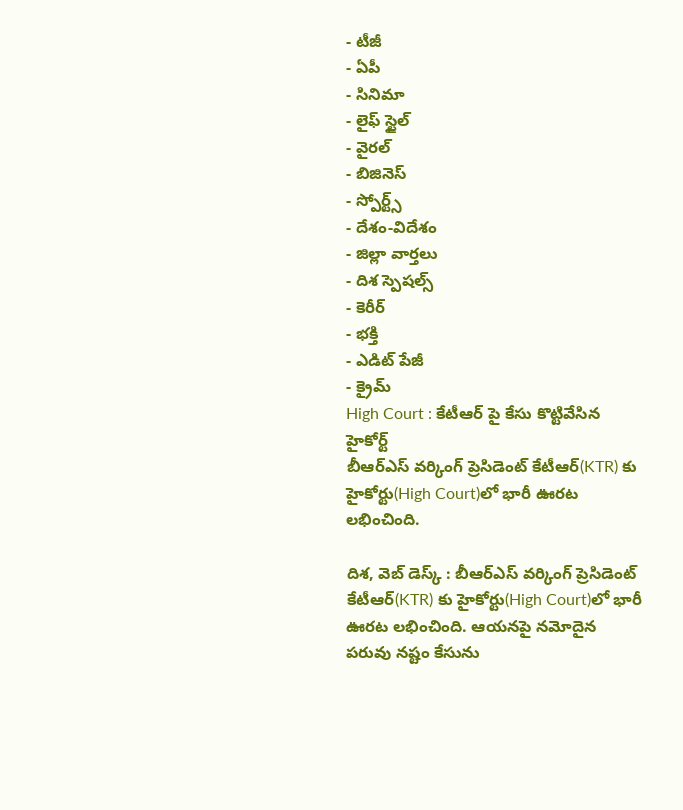- టీజీ
- ఏపీ
- సినిమా
- లైఫ్ స్టైల్
- వైరల్
- బిజినెస్
- స్పోర్ట్స్
- దేశం-విదేశం
- జిల్లా వార్తలు
- దిశ స్పెషల్స్
- కెరీర్
- భక్తి
- ఎడిట్ పేజీ
- క్రైమ్
High Court : కేటీఆర్ పై కేసు కొట్టివేసిన హైకోర్ట్
బీఆర్ఎస్ వర్కింగ్ ప్రెసిడెంట్ కేటీఆర్(KTR) కు హైకోర్టు(High Court)లో భారీ ఊరట లభించింది.

దిశ, వెబ్ డెస్క్ : బీఆర్ఎస్ వర్కింగ్ ప్రెసిడెంట్ కేటీఆర్(KTR) కు హైకోర్టు(High Court)లో భారీ ఊరట లభించింది. ఆయనపై నమోదైన పరువు నష్టం కేసును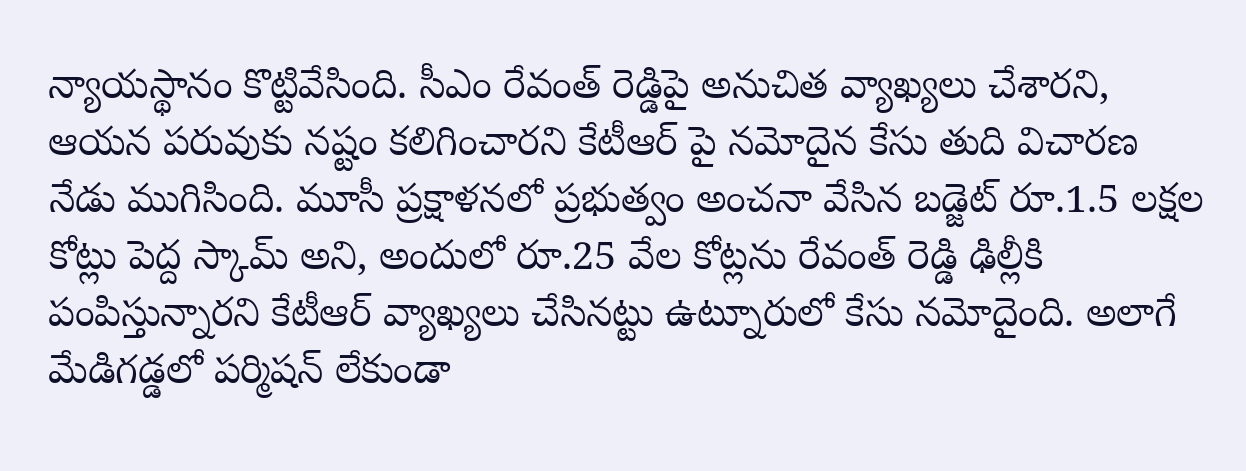న్యాయస్థానం కొట్టివేసింది. సీఎం రేవంత్ రెడ్డిపై అనుచిత వ్యాఖ్యలు చేశారని, ఆయన పరువుకు నష్టం కలిగించారని కేటీఆర్ పై నమోదైన కేసు తుది విచారణ నేడు ముగిసింది. మూసీ ప్రక్షాళనలో ప్రభుత్వం అంచనా వేసిన బడ్జెట్ రూ.1.5 లక్షల కోట్లు పెద్ద స్కామ్ అని, అందులో రూ.25 వేల కోట్లను రేవంత్ రెడ్డి ఢిల్లీకి పంపిస్తున్నారని కేటీఆర్ వ్యాఖ్యలు చేసినట్టు ఉట్నూరులో కేసు నమోదైంది. అలాగే మేడిగడ్డలో పర్మిషన్ లేకుండా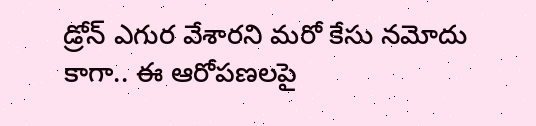డ్రోన్ ఎగుర వేశారని మరో కేసు నమోదు కాగా.. ఈ ఆరోపణలపై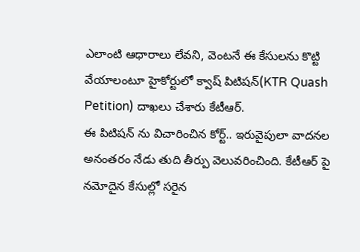ఎలాంటి ఆధారాలు లేవని, వెంటనే ఈ కేసులను కొట్టి వేయాలంటూ హైకోర్టులో క్వాష్ పిటిషన్(KTR Quash Petition) దాఖలు చేశారు కేటీఆర్.
ఈ పిటిషన్ ను విచారించిన కోర్ట్.. ఇరువైపులా వాదనల అనంతరం నేడు తుది తీర్పు వెలువరించింది. కేటీఆర్ పై నమోదైన కేసుల్లో సరైన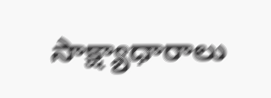సాక్ష్యాధారాలు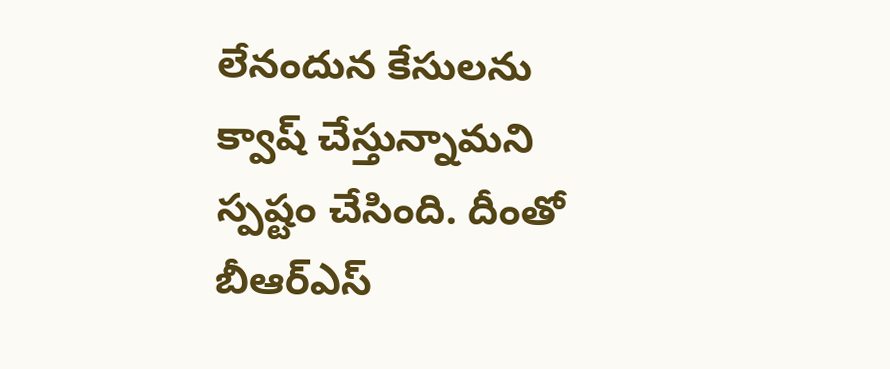లేనందున కేసులను క్వాష్ చేస్తున్నామని స్పష్టం చేసింది. దీంతో బీఆర్ఎస్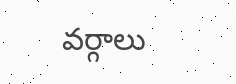వర్గాలు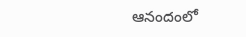ఆనందంలో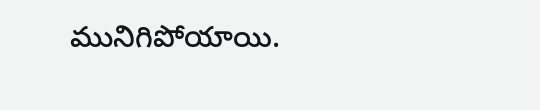మునిగిపోయాయి.